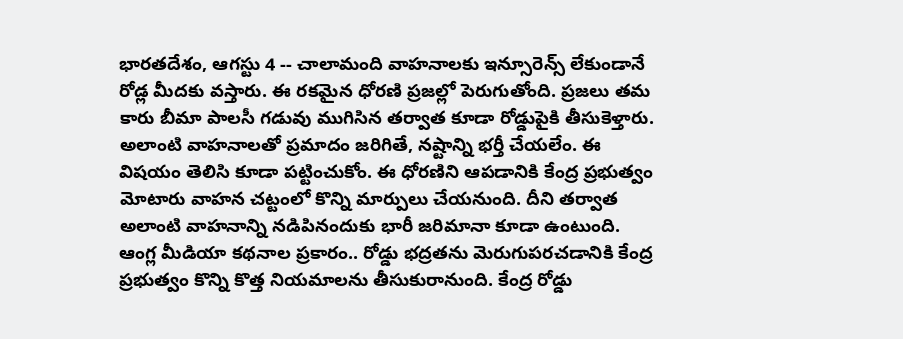భారతదేశం, ఆగస్టు 4 -- చాలామంది వాహనాలకు ఇన్సూరెన్స్ లేకుండానే రోడ్ల మీదకు వస్తారు. ఈ రకమైన ధోరణి ప్రజల్లో పెరుగుతోంది. ప్రజలు తమ కారు బీమా పాలసీ గడువు ముగిసిన తర్వాత కూడా రోడ్డుపైకి తీసుకెళ్తారు. అలాంటి వాహనాలతో ప్రమాదం జరిగితే, నష్టాన్ని భర్తీ చేయలేం. ఈ విషయం తెలిసి కూడా పట్టించుకోం. ఈ ధోరణిని ఆపడానికి కేంద్ర ప్రభుత్వం మోటారు వాహన చట్టంలో కొన్ని మార్పులు చేయనుంది. దీని తర్వాత అలాంటి వాహనాన్ని నడిపినందుకు భారీ జరిమానా కూడా ఉంటుంది.
ఆంగ్ల మీడియా కథనాల ప్రకారం.. రోడ్డు భద్రతను మెరుగుపరచడానికి కేంద్ర ప్రభుత్వం కొన్ని కొత్త నియమాలను తీసుకురానుంది. కేంద్ర రోడ్డు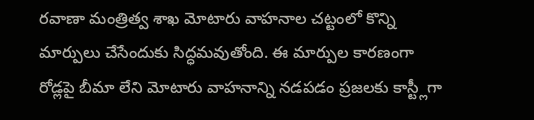రవాణా మంత్రిత్వ శాఖ మోటారు వాహనాల చట్టంలో కొన్ని మార్పులు చేసేందుకు సిద్ధమవుతోంది. ఈ మార్పుల కారణంగా రోడ్లపై బీమా లేని మోటారు వాహనాన్ని నడపడం ప్రజలకు కాస్ట్లీగా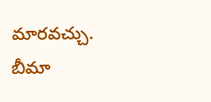మారవచ్చు.
బీమా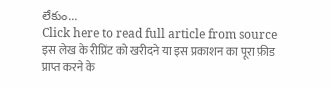లేకుం...
Click here to read full article from source
इस लेख के रीप्रिंट को खरीदने या इस प्रकाशन का पूरा फ़ीड प्राप्त करने के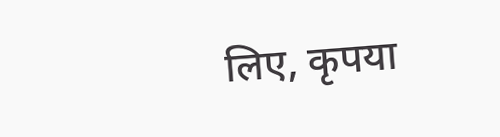लिए, कृपया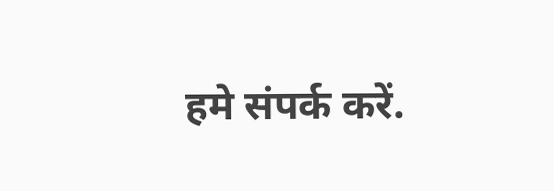हमे संपर्क करें.